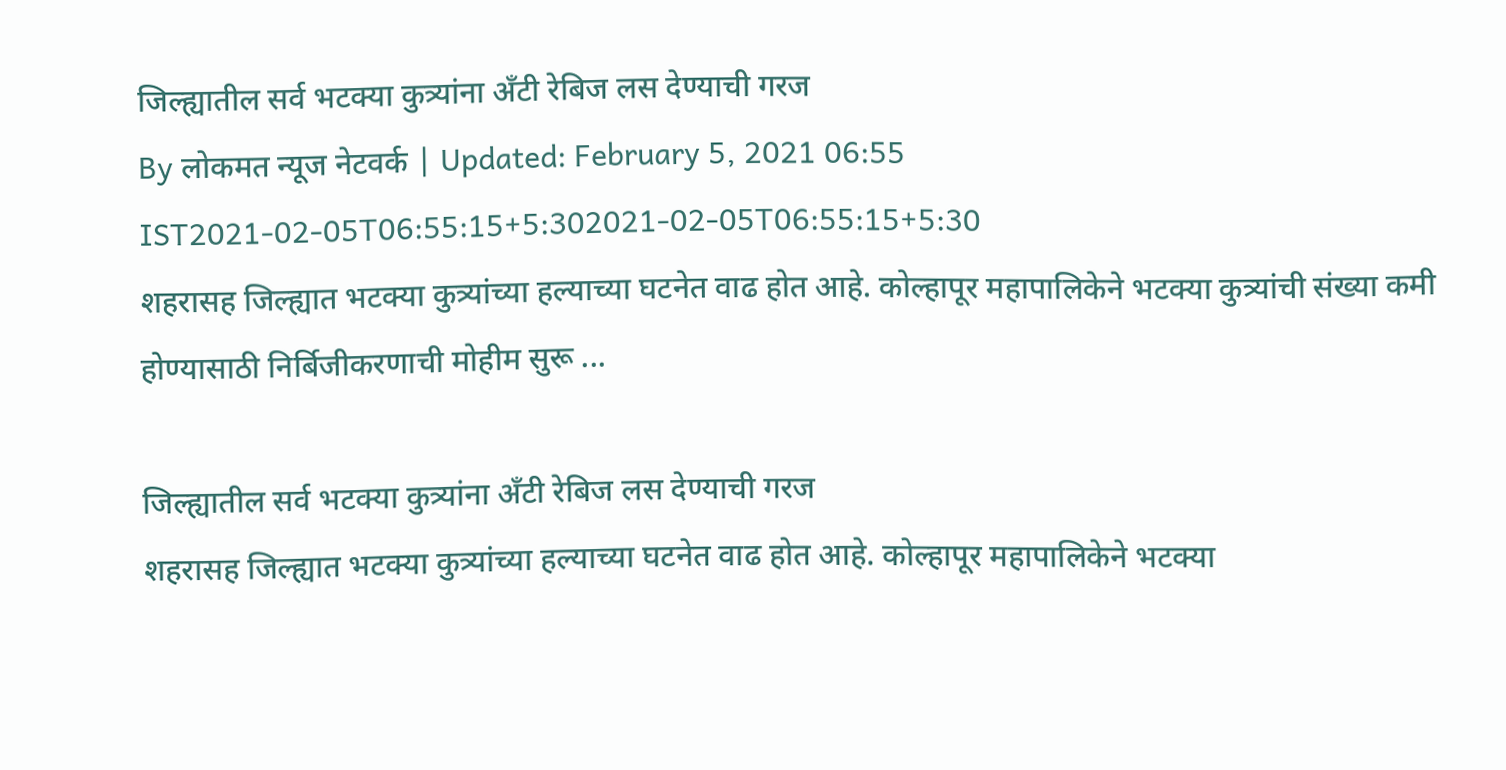जिल्ह्यातील सर्व भटक्या कुत्र्यांना अँटी रेबिज लस देण्याची गरज
By लोकमत न्यूज नेटवर्क | Updated: February 5, 2021 06:55 IST2021-02-05T06:55:15+5:302021-02-05T06:55:15+5:30
शहरासह जिल्ह्यात भटक्या कुत्र्यांच्या हल्याच्या घटनेत वाढ होत आहे. कोल्हापूर महापालिकेने भटक्या कुत्र्यांची संख्या कमी होण्यासाठी निर्बिजीकरणाची मोहीम सुरू ...

जिल्ह्यातील सर्व भटक्या कुत्र्यांना अँटी रेबिज लस देण्याची गरज
शहरासह जिल्ह्यात भटक्या कुत्र्यांच्या हल्याच्या घटनेत वाढ होत आहे. कोल्हापूर महापालिकेने भटक्या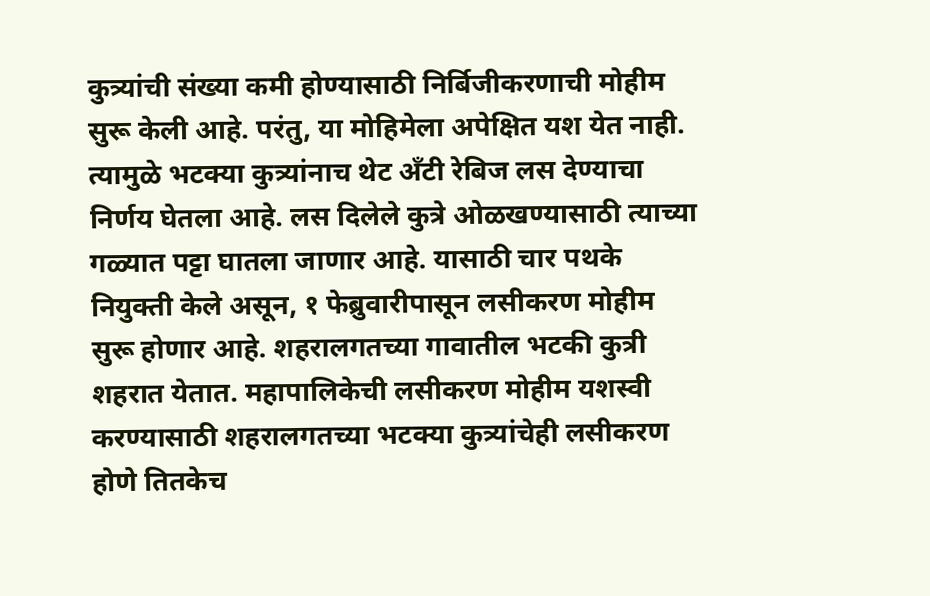कुत्र्यांची संख्या कमी होण्यासाठी निर्बिजीकरणाची मोहीम सुरू केली आहे. परंतु, या मोहिमेला अपेक्षित यश येत नाही. त्यामुळे भटक्या कुत्र्यांनाच थेट अँटी रेबिज लस देण्याचा निर्णय घेतला आहे. लस दिलेले कुत्रे ओळखण्यासाठी त्याच्या गळ्यात पट्टा घातला जाणार आहे. यासाठी चार पथके नियुक्ती केले असून, १ फेब्रुवारीपासून लसीकरण मोहीम सुरू होणार आहे. शहरालगतच्या गावातील भटकी कुत्री शहरात येतात. महापालिकेची लसीकरण मोहीम यशस्वी करण्यासाठी शहरालगतच्या भटक्या कुत्र्यांचेही लसीकरण होणे तितकेच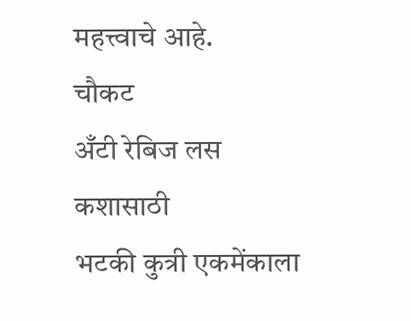महत्त्वाचे आहे.
चौकट
अँटी रेबिज लस कशासाठी
भटकी कुत्री एकमेंकाला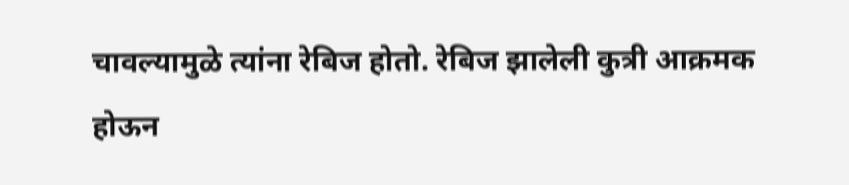चावल्यामुळे त्यांना रेबिज होतो. रेबिज झालेली कुत्री आक्रमक होऊन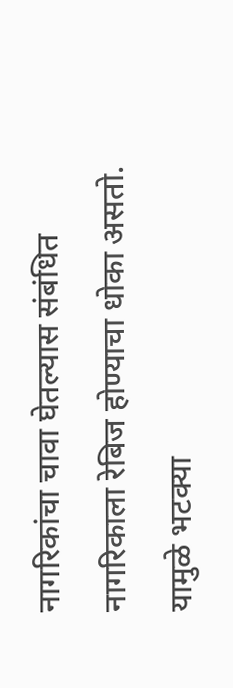नागरिकांचा चावा घेतल्यास संबंधित नागरिकाला रेबिज होण्याचा धोका असतो. यामुळे भटक्या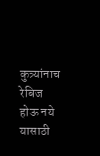कुत्र्यांनाच रेबिज होऊ नये यासाठी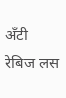अँटी रेबिज लस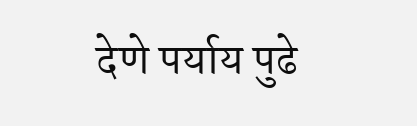देणे पर्याय पुढे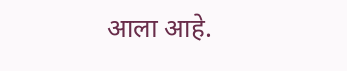आला आहे.